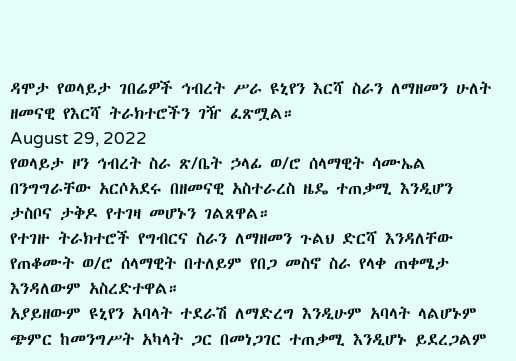ዳሞታ የወላይታ ገበሬዎች ኅብረት ሥራ ዩኒየን እርሻ ስራን ለማዘመን ሁለት ዘመናዊ የእርሻ ትራክተሮችን ገዥ ፈጽሟል።
August 29, 2022
የወላይታ ዞን ኅብረት ስራ ጽ/ቤት ኃላፊ ወ/ሮ ሰላማዊት ሳሙኤል በንግግራቸው አርሶአደሩ በዘመናዊ አስተራረስ ዜዴ ተጠቃሚ እንዲሆን ታስቦና ታቅዶ የተገዛ መሆኑን ገልጸዋል።
የተገዙ ትራክተሮች የግብርና ስራን ለማዘመን ጉልህ ድርሻ እንዳለቸው የጠቆሙት ወ/ሮ ሰላማዊት በተለይም የበጋ መስኖ ስራ የላቀ ጠቀሜታ እንዳለውም አስረድተዋል።
አያይዘውም ዩኒየን አባላት ተደራሽ ለማድረግ እንዲሁም አባላት ላልሆኑም ጭምር ከመንግሥት አካላት ጋር በመነጋገር ተጠቃሚ እንዲሆኑ ይደረጋልም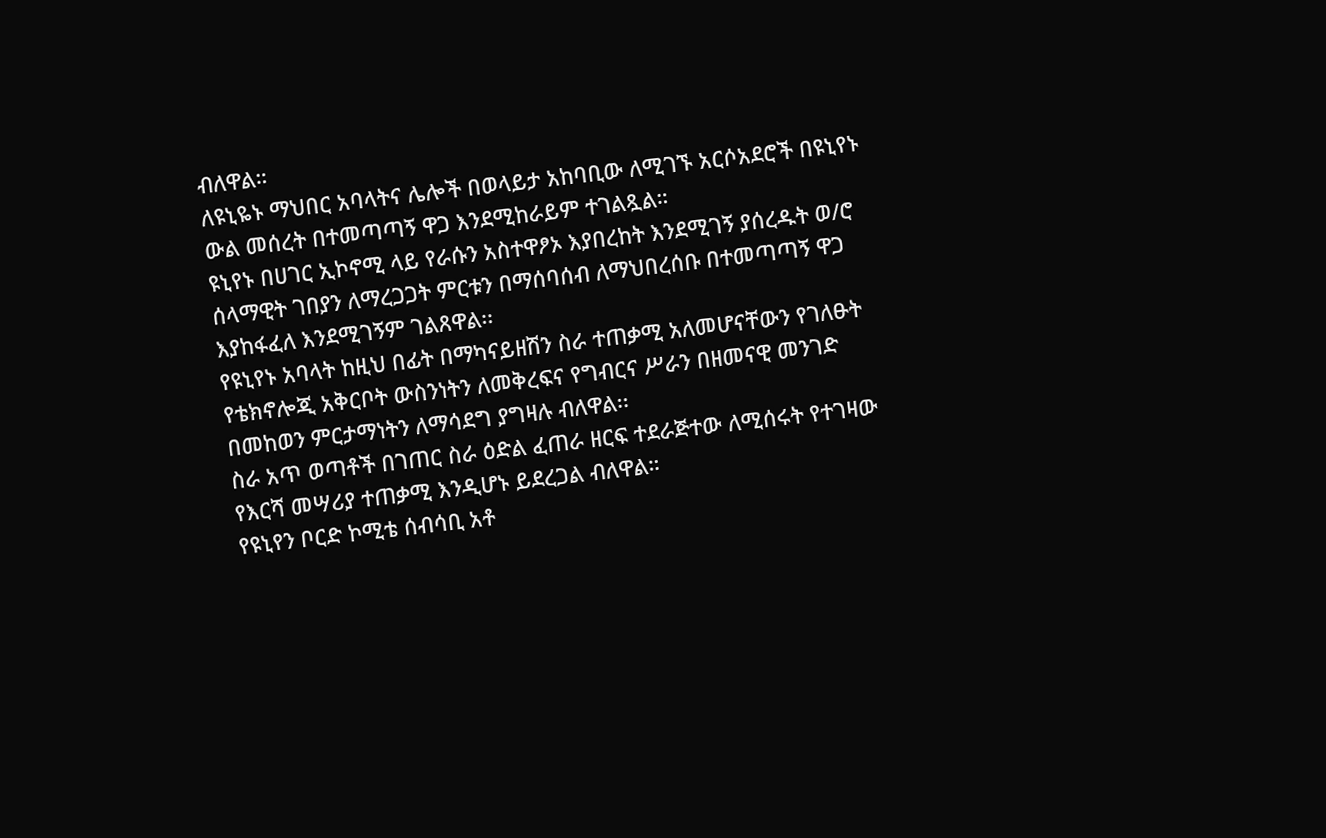ብለዋል።
ለዩኒዬኑ ማህበር አባላትና ሌሎች በወላይታ አከባቢው ለሚገኙ አርሶአደሮች በዩኒየኑ ውል መሰረት በተመጣጣኝ ዋጋ እንደሚከራይም ተገልጿል።
ዩኒየኑ በሀገር ኢኮኖሚ ላይ የራሱን አስተዋፆኦ እያበረከት እንደሚገኝ ያሰረዱት ወ/ሮ ሰላማዊት ገበያን ለማረጋጋት ምርቱን በማሰባሰብ ለማህበረሰቡ በተመጣጣኝ ዋጋ እያከፋፈለ እንደሚገኝም ገልጸዋል፡፡
የዩኒየኑ አባላት ከዚህ በፊት በማካናይዘሽን ስራ ተጠቃሚ አለመሆናቸውን የገለፁት የቴክኖሎጂ አቅርቦት ውስንነትን ለመቅረፍና የግብርና ሥራን በዘመናዊ መንገድ በመከወን ምርታማነትን ለማሳደግ ያግዛሉ ብለዋል፡፡
ስራ አጥ ወጣቶች በገጠር ስራ ዕድል ፈጠራ ዘርፍ ተደራጅተው ለሚሰሩት የተገዛው የእርሻ መሣሪያ ተጠቃሚ እንዲሆኑ ይደረጋል ብለዋል።
የዩኒየን ቦርድ ኮሚቴ ሰብሳቢ አቶ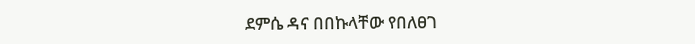ደምሴ ዳና በበኩላቸው የበለፀገ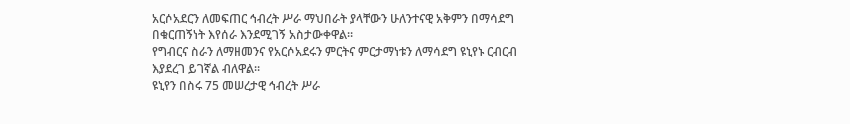አርሶአደርን ለመፍጠር ኅብረት ሥራ ማህበራት ያላቸውን ሁለንተናዊ አቅምን በማሳደግ በቁርጠኝነት እየሰራ እንደሚገኝ አስታውቀዋል።
የግብርና ስራን ለማዘመንና የአርሶአደሩን ምርትና ምርታማነቱን ለማሳደግ ዩኒየኑ ርብርብ እያደረገ ይገኛል ብለዋል፡፡
ዩኒየን በስሩ 75 መሠረታዊ ኅብረት ሥራ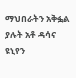ማህበራትን አቅፏል ያሉት አቶ ዳሳና ዩኒየን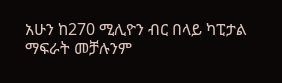አሁን ከ270 ሚሊዮን ብር በላይ ካፒታል ማፍራት መቻሉንም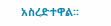አስረድተዋል፡፡